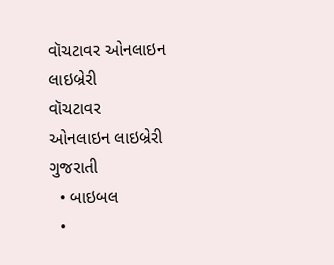વૉચટાવર ઓનલાઇન લાઇબ્રેરી
વૉચટાવર
ઓનલાઇન લાઇબ્રેરી
ગુજરાતી
  • બાઇબલ
  •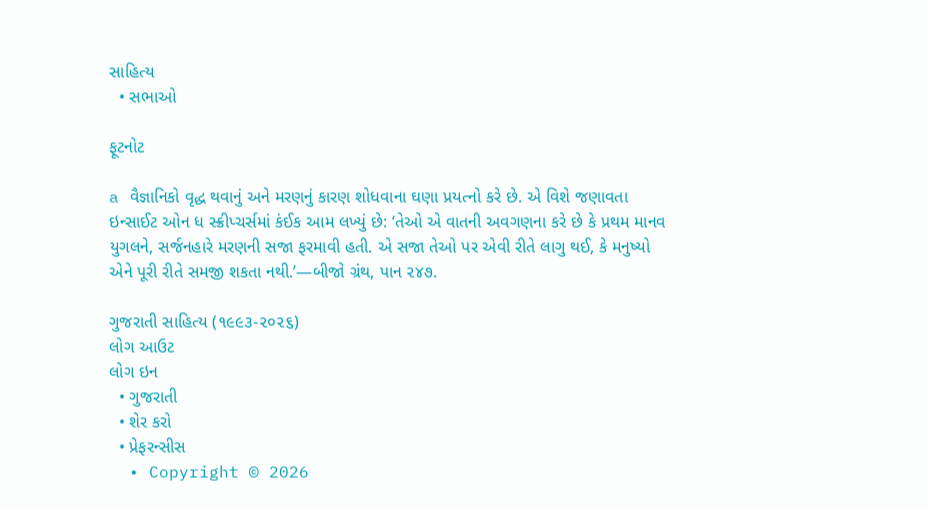સાહિત્ય
  • સભાઓ

ફૂટનોટ

a વૈજ્ઞાનિકો વૃદ્ધ થવાનું અને મરણનું કારણ શોધવાના ઘણા પ્રયત્નો કરે છે. એ વિશે જણાવતા ઇન્સાઈટ ઓન ધ સ્ક્રીપ્ચર્સમાં કંઈક આમ લખ્યું છે: ‘તેઓ એ વાતની અવગણના કરે છે કે પ્રથમ માનવ યુગલને, સર્જનહારે મરણની સજા ફરમાવી હતી. એ સજા તેઓ પર એવી રીતે લાગુ થઈ, કે મનુષ્યો એને પૂરી રીતે સમજી શકતા નથી.’—બીજો ગ્રંથ, પાન ૨૪૭.

ગુજરાતી સાહિત્ય (૧૯૯૩-૨૦૨૬)
લોગ આઉટ
લોગ ઇન
  • ગુજરાતી
  • શેર કરો
  • પ્રેફરન્સીસ
  • Copyright © 2026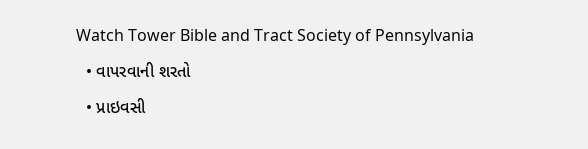Watch Tower Bible and Tract Society of Pennsylvania
  • વાપરવાની શરતો
  • પ્રાઇવસી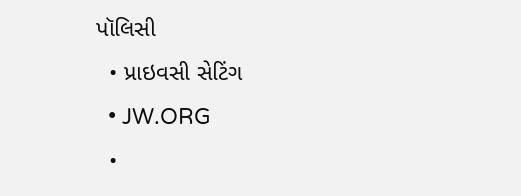પૉલિસી
  • પ્રાઇવસી સેટિંગ
  • JW.ORG
  •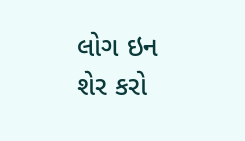લોગ ઇન
શેર કરો